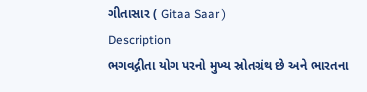ગીતાસાર ( Gitaa Saar )
Description
ભગવદ્ગીતા યોગ પરનો મુખ્ય સ્રોતગ્રંથ છે અને ભારતના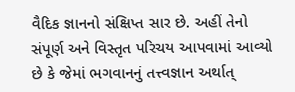વૈદિક જ્ઞાનનો સંક્ષિપ્ત સાર છે. અહીં તેનો સંપૂર્ણ અને વિસ્તૃત પરિચય આપવામાં આવ્યો છે કે જેમાં ભગવાનનું તત્ત્વજ્ઞાન અર્થાત્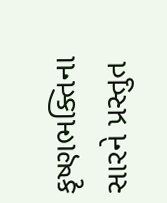કૃષ્ણભક્તિના સારને પ્રસ્તુત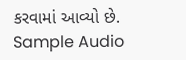કરવામાં આવ્યો છે.
Sample Audio